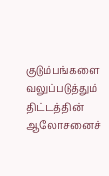குடும்பங்களை வலுப்படுத்தும் திட்டத்தின் ஆலோசனைச்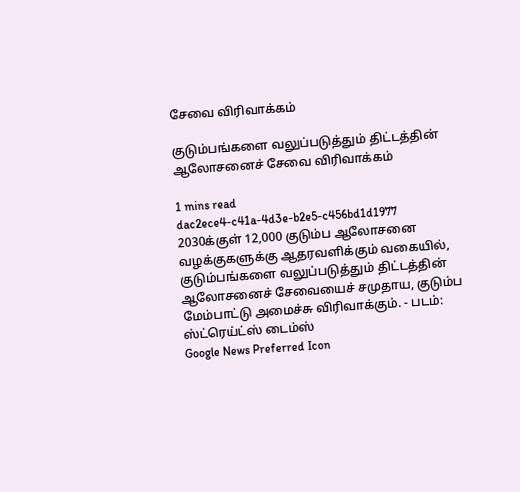சேவை விரிவாக்கம்

குடும்பங்களை வலுப்படுத்தும் திட்டத்தின் ஆலோசனைச் சேவை விரிவாக்கம்

1 mins read
dac2ece4-c41a-4d3e-b2e5-c456bd1d1977
2030க்குள் 12,000 குடும்ப ஆலோசனை வழக்குகளுக்கு ஆதரவளிக்கும் வகையில், குடும்பங்களை வலுப்படுத்தும் திட்டத்தின் ஆலோசனைச் சேவையைச் சமுதாய, குடும்ப மேம்பாட்டு அமைச்சு விரிவாக்கும். - படம்: ஸ்ட்ரெய்ட்ஸ் டைம்ஸ்
Google News Preferred Icon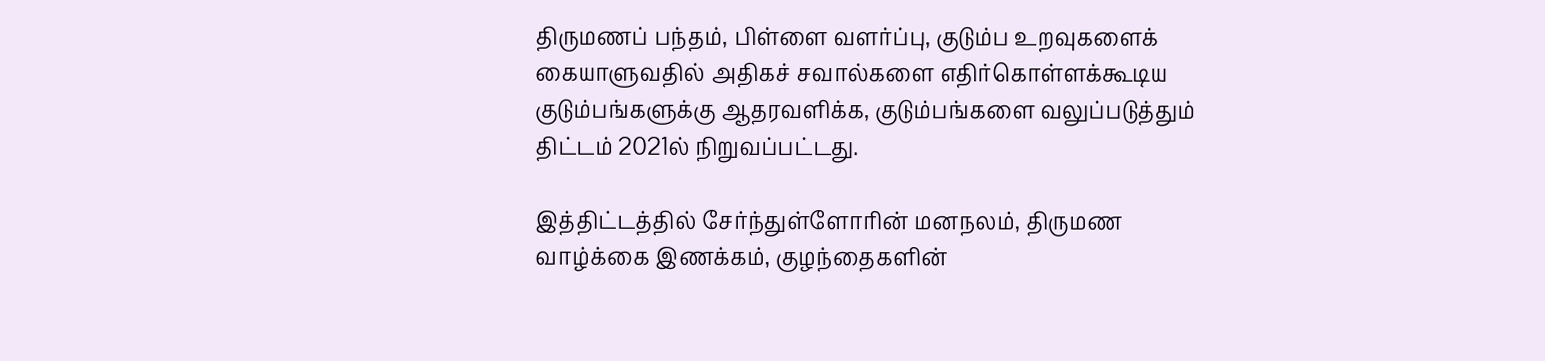திருமணப் பந்தம், பிள்ளை வளர்ப்பு, குடும்ப உறவுகளைக் கையாளுவதில் அதிகச் சவால்களை எதிர்கொள்ளக்கூடிய குடும்பங்களுக்கு ஆதரவளிக்க, குடும்பங்களை வலுப்படுத்தும் திட்டம் 2021ல் நிறுவப்பட்டது.

இத்திட்டத்தில் சேர்ந்துள்ளோரின் மனநலம், திருமண வாழ்க்கை இணக்கம், குழந்தைகளின்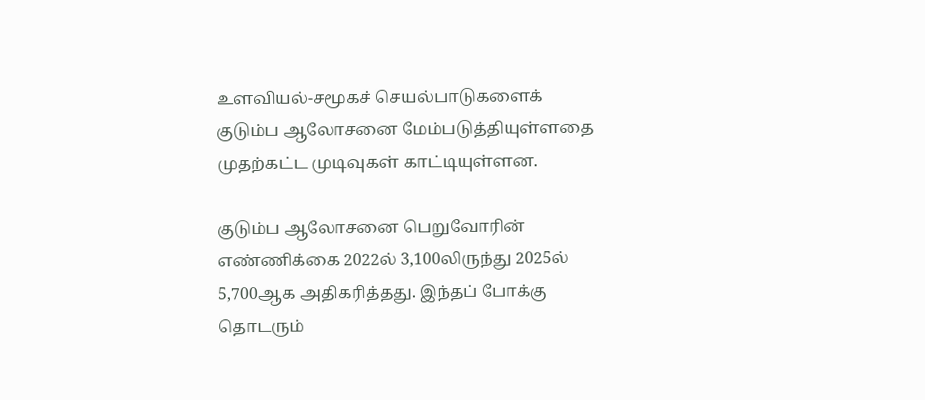உளவியல்-சமூகச் செயல்பாடுகளைக் குடும்ப ஆலோசனை மேம்படுத்தியுள்ளதை முதற்கட்ட முடிவுகள் காட்டியுள்ளன.

குடும்ப ஆலோசனை பெறுவோரின் எண்ணிக்கை 2022ல் 3,100லிருந்து 2025ல் 5,700ஆக அதிகரித்தது. இந்தப் போக்கு தொடரும்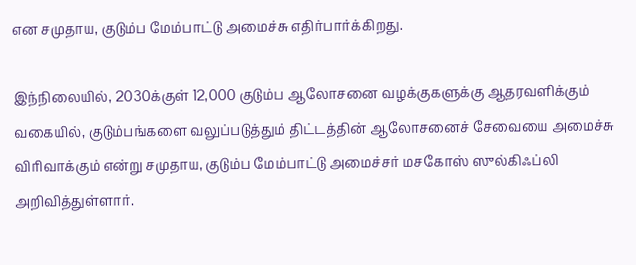என சமுதாய, குடும்ப மேம்பாட்டு அமைச்சு எதிர்பார்க்கிறது.

இந்நிலையில், 2030க்குள் 12,000 குடும்ப ஆலோசனை வழக்குகளுக்கு ஆதரவளிக்கும் வகையில், குடும்பங்களை வலுப்படுத்தும் திட்டத்தின் ஆலோசனைச் சேவையை அமைச்சு விரிவாக்கும் என்று சமுதாய, குடும்ப மேம்பாட்டு அமைச்சர் மசகோஸ் ஸுல்கிஃப்லி அறிவித்துள்ளார்.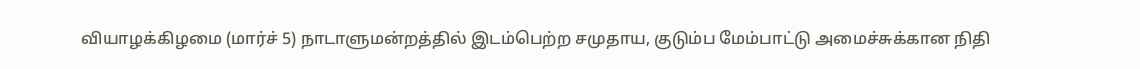வியாழக்கிழமை (மார்ச் 5) நாடாளுமன்றத்தில் இடம்பெற்ற சமுதாய, குடும்ப மேம்பாட்டு அமைச்சுக்கான நிதி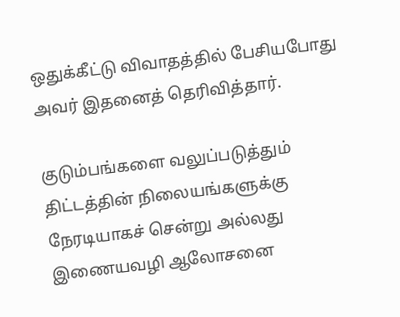ஒதுக்கீட்டு விவாதத்தில் பேசியபோது அவர் இதனைத் தெரிவித்தார்.

குடும்பங்களை வலுப்படுத்தும் திட்டத்தின் நிலையங்களுக்கு நேரடியாகச் சென்று அல்லது இணையவழி ஆலோசனை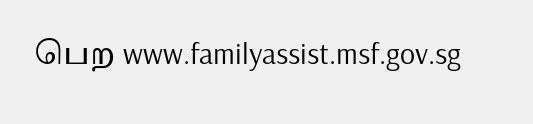பெற www.familyassist.msf.gov.sg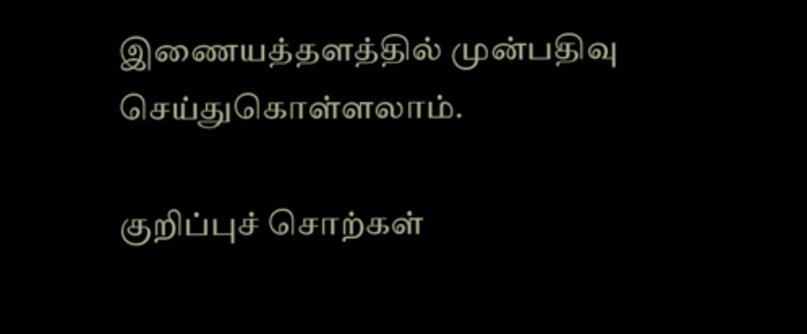இணையத்தளத்தில் முன்பதிவு செய்துகொள்ளலாம்.

குறிப்புச் சொற்கள்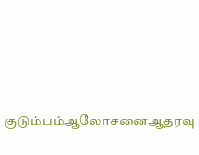குடும்பம்ஆலோசனைஆதரவு